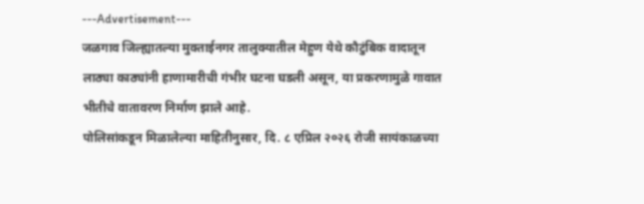---Advertisement---
जळगाव जिल्ह्यातल्या मुक्ताईनगर तालुक्यातील मेहुण येथे कौटुंबिक वादातून लाठ्या काठ्यांनी हाणामारीची गंभीर घटना घडली असून, या प्रकरणामुळे गावात भीतीचे वातावरण निर्माण झाले आहे.
पोलिसांकडून मिळालेल्या माहितीनुसार, दि. ८ एप्रिल २०२६ रोजी सायंकाळच्या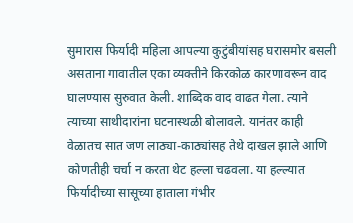सुमारास फिर्यादी महिला आपल्या कुटुंबीयांसह घरासमोर बसली असताना गावातील एका व्यक्तीने किरकोळ कारणावरून वाद घालण्यास सुरुवात केली. शाब्दिक वाद वाढत गेला. त्याने त्याच्या साथीदारांना घटनास्थळी बोलावले. यानंतर काही वेळातच सात जण लाठ्या-काठ्यांसह तेथे दाखल झाले आणि कोणतीही चर्चा न करता थेट हल्ला चढवला. या हल्ल्यात फिर्यादीच्या सासूच्या हाताला गंभीर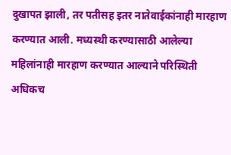दुखापत झाली, तर पतीसह इतर नातेवाईकांनाही मारहाण करण्यात आली. मध्यस्थी करण्यासाठी आलेल्या महिलांनाही मारहाण करण्यात आल्याने परिस्थिती अधिकच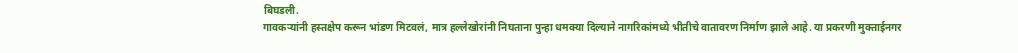बिघडली.
गावकऱ्यांनी हस्तक्षेप करून भांडण मिटवलं, मात्र हल्लेखोरांनी निघताना पुन्हा धमक्या दिल्याने नागरिकांमध्ये भीतीचे वातावरण निर्माण झाले आहे. या प्रकरणी मुक्ताईनगर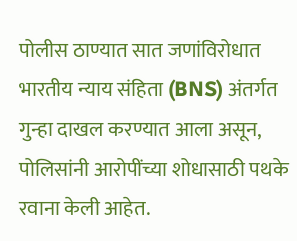पोलीस ठाण्यात सात जणांविरोधात भारतीय न्याय संहिता (BNS) अंतर्गत गुन्हा दाखल करण्यात आला असून, पोलिसांनी आरोपींच्या शोधासाठी पथके रवाना केली आहेत.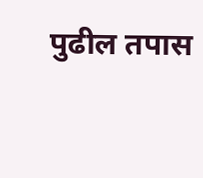पुढील तपास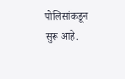पोलिसांकडून सुरू आहे.